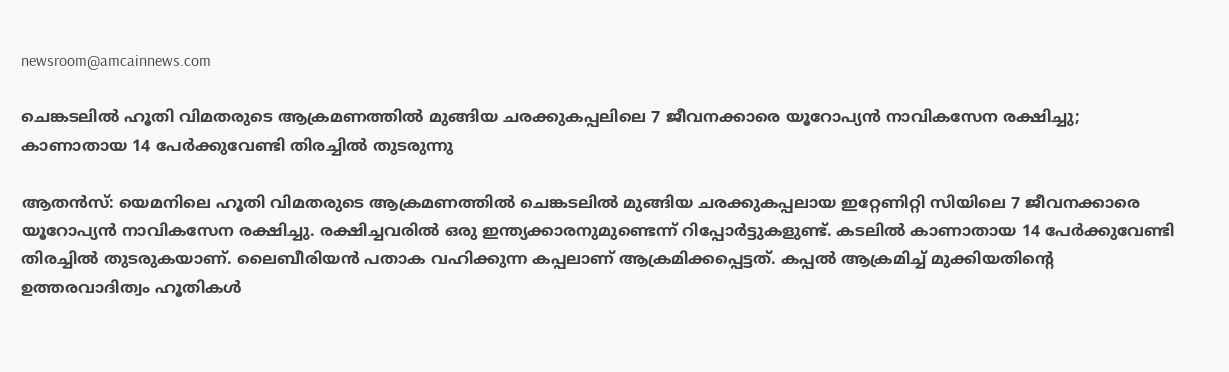newsroom@amcainnews.com

ചെങ്കടലിൽ ഹൂതി വിമതരുടെ ആക്രമണത്തിൽ മുങ്ങിയ ചരക്കുകപ്പലിലെ 7 ജീവനക്കാരെ യൂറോപ്യൻ നാവികസേന രക്ഷിച്ചു; കാണാതായ 14 പേർക്കുവേണ്ടി തിരച്ചിൽ തുടരുന്നു

ആതൻസ്: യെമനിലെ ഹൂതി വിമതരുടെ ആക്രമണത്തിൽ ചെങ്കടലിൽ മുങ്ങിയ ചരക്കുകപ്പലായ ഇറ്റേണിറ്റി സിയിലെ 7 ജീവനക്കാരെ യൂറോപ്യൻ നാവികസേന രക്ഷിച്ചു. രക്ഷിച്ചവരിൽ ഒരു ഇന്ത്യക്കാരനുമുണ്ടെന്ന് റിപ്പോർട്ടുകളുണ്ട്. കടലിൽ കാണാതായ 14 പേർക്കുവേണ്ടി തിരച്ചിൽ തുടരുകയാണ്. ലൈബീരിയൻ പതാക വഹിക്കുന്ന കപ്പലാണ് ആക്രമിക്കപ്പെട്ടത്. കപ്പൽ ആക്രമിച്ച് മുക്കിയതിന്റെ ഉത്തരവാദിത്വം ഹൂതികൾ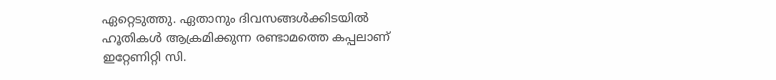ഏറ്റെടുത്തു. ഏതാനും ദിവസങ്ങൾക്കിടയിൽ ഹൂതികൾ ആക്രമിക്കുന്ന രണ്ടാമത്തെ കപ്പലാണ് ഇറ്റേണിറ്റി സി.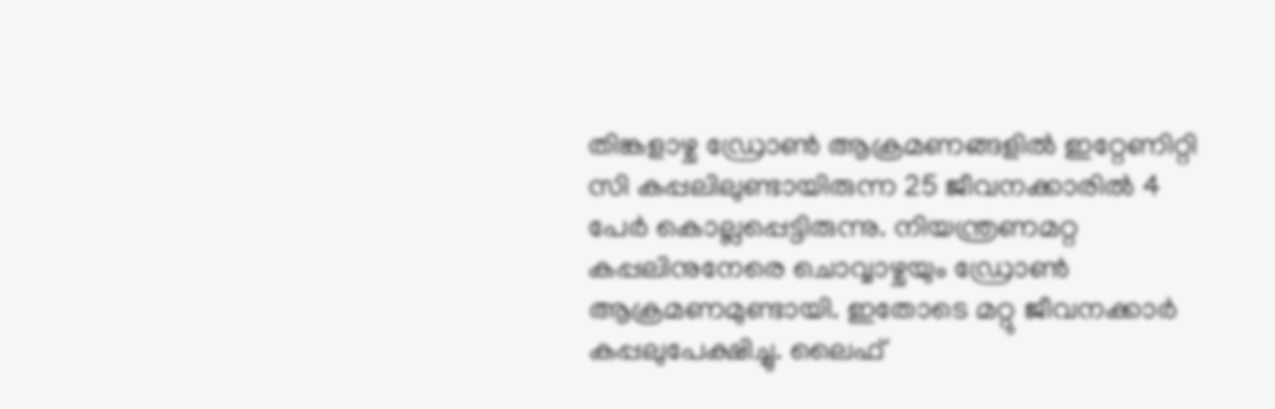തിങ്കളാഴ്ച ഡ്രോൺ ആക്രമണങ്ങളിൽ ഇറ്റേണിറ്റി സി കപ്പലിലുണ്ടായിരുന്ന 25 ജീവനക്കാരിൽ 4 പേർ കൊല്ലപ്പെട്ടിരുന്നു. നിയന്ത്രണമറ്റ കപ്പലിനുനേരെ ചൊവ്വാഴ്ചയും ഡ്രോൺ ആക്രമണമുണ്ടായി. ഇതോടെ മറ്റു ജീവനക്കാർ കപ്പലുപേക്ഷിച്ചു. ലൈഫ്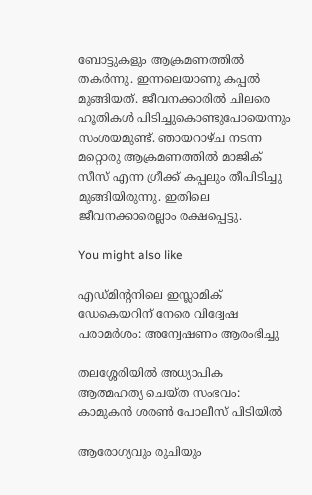ബോട്ടുകളും ആക്രമണത്തിൽ തകർന്നു. ഇന്നലെയാണു കപ്പൽ മുങ്ങിയത്. ജീവനക്കാരിൽ ചിലരെ ഹൂതികൾ പിടിച്ചുകൊണ്ടുപോയെന്നും സംശയമുണ്ട്. ഞായറാഴ്ച നടന്ന മറ്റൊരു ആക്രമണത്തിൽ മാജിക് സീസ് എന്ന ഗ്രീക്ക് കപ്പലും തീപിടിച്ചു മുങ്ങിയിരുന്നു. ഇതിലെ ജീവനക്കാരെല്ലാം രക്ഷപ്പെട്ടു.

You might also like

എഡ്മിന്‍റനിലെ ഇസ്ലാമിക് ഡേകെയറിന് നേരെ വിദ്വേഷ പരാമർശം: അന്വേഷണം ആരംഭിച്ചു

തലശ്ശേരിയിൽ അധ്യാപിക ആത്മഹത്യ ചെയ്ത സംഭവം: കാമുകൻ ശരൺ പോലീസ് പിടിയിൽ

ആരോഗ്യവും രുചിയും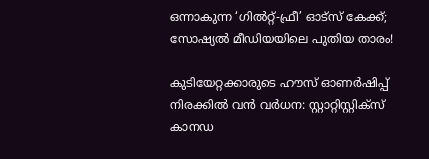ഒന്നാകുന്ന ‘ഗിൽറ്റ്-ഫ്രീ’ ഓട്സ് കേക്ക്; സോഷ്യൽ മീഡിയയിലെ പുതിയ താരം!

കുടിയേറ്റക്കാരുടെ ഹൗസ് ഓണർഷിപ്പ് നിരക്കിൽ വൻ വർധന: സ്റ്റാറ്റിസ്റ്റിക്സ് കാനഡ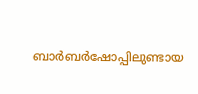ബാർബർഷോപ്പിലുണ്ടായ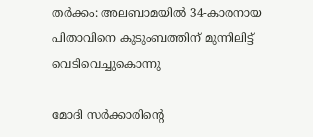തർക്കം: അലബാമയിൽ 34-കാരനായ പിതാവിനെ കുടുംബത്തിന് മുന്നിലിട്ട് വെടിവെച്ചുകൊന്നു

മോദി സർക്കാരിന്റെ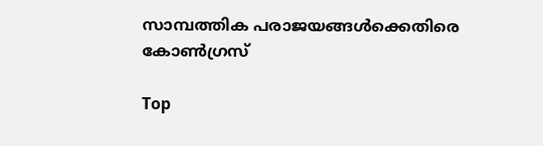സാമ്പത്തിക പരാജയങ്ങൾക്കെതിരെ കോൺഗ്രസ്

Top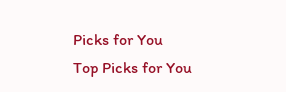Picks for You
Top Picks for You